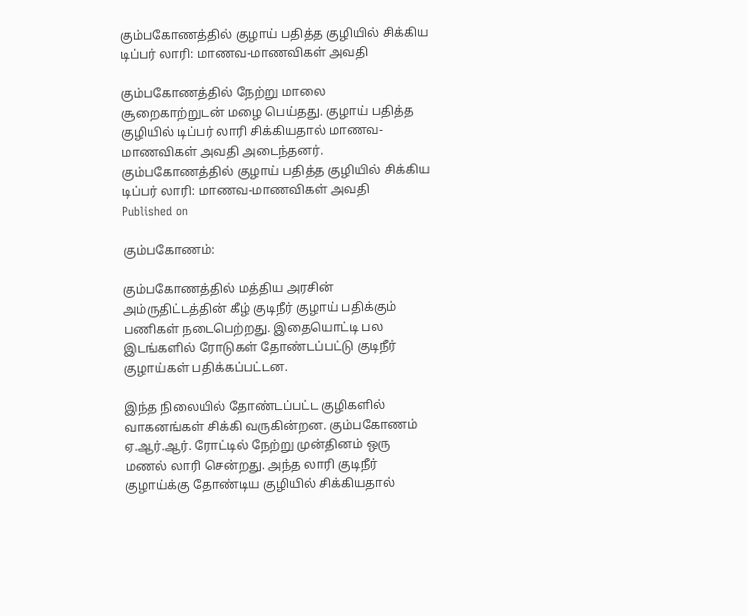கும்பகோணத்தில் குழாய் பதித்த குழியில் சிக்கிய டிப்பர் லாரி: மாணவ-மாணவிகள் அவதி

கும்பகோணத்தில் நேற்று மாலை சூறைகாற்றுடன் மழை பெய்தது. குழாய் பதித்த குழியில் டிப்பர் லாரி சிக்கியதால் மாணவ-மாணவிகள் அவதி அடைந்தனர்.
கும்பகோணத்தில் குழாய் பதித்த குழியில் சிக்கிய டிப்பர் லாரி: மாணவ-மாணவிகள் அவதி
Published on

கும்பகோணம்:

கும்பகோணத்தில் மத்திய அரசின் அம்ருதிட்டத்தின் கீழ் குடிநீர் குழாய் பதிக்கும் பணிகள் நடைபெற்றது. இதையொட்டி பல இடங்களில் ரோடுகள் தோண்டப்பட்டு குடிநீர் குழாய்கள் பதிக்கப்பட்டன.

இந்த நிலையில் தோண்டப்பட்ட குழிகளில் வாகனங்கள் சிக்கி வருகின்றன. கும்பகோணம் ஏ.ஆர்.ஆர். ரோட்டில் நேற்று முன்தினம் ஒரு மணல் லாரி சென்றது. அந்த லாரி குடிநீர் குழாய்க்கு தோண்டிய குழியில் சிக்கியதால்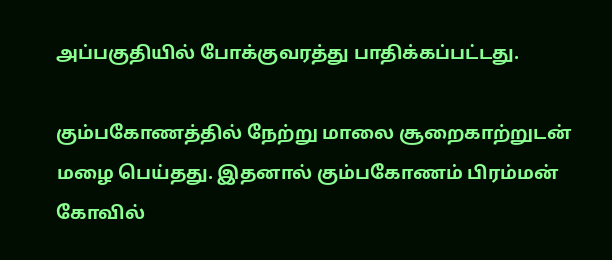அப்பகுதியில் போக்குவரத்து பாதிக்கப்பட்டது.

கும்பகோணத்தில் நேற்று மாலை சூறைகாற்றுடன் மழை பெய்தது. இதனால் கும்பகோணம் பிரம்மன் கோவில்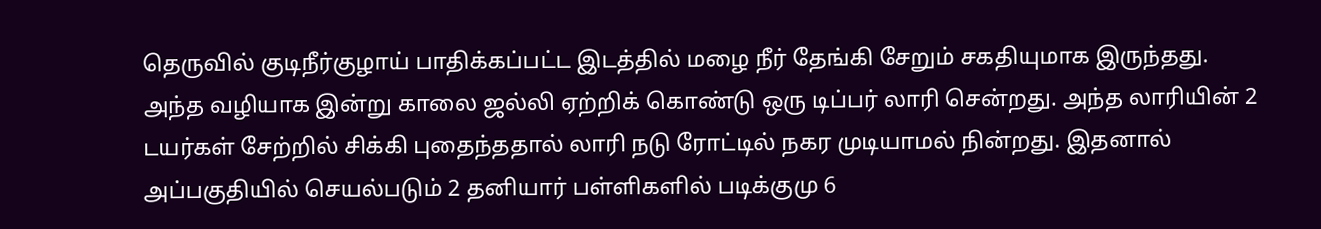தெருவில் குடிநீர்குழாய் பாதிக்கப்பட்ட இடத்தில் மழை நீர் தேங்கி சேறும் சகதியுமாக இருந்தது. அந்த வழியாக இன்று காலை ஜல்லி ஏற்றிக் கொண்டு ஒரு டிப்பர் லாரி சென்றது. அந்த லாரியின் 2 டயர்கள் சேற்றில் சிக்கி புதைந்ததால் லாரி நடு ரோட்டில் நகர முடியாமல் நின்றது. இதனால் அப்பகுதியில் செயல்படும் 2 தனியார் பள்ளிகளில் படிக்குமு 6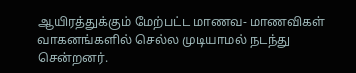ஆயிரத்துக்கும் மேற்பட்ட மாணவ- மாணவிகள் வாகனங்களில் செல்ல முடியாமல் நடந்து சென்றனர்.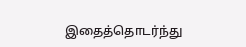இதைத்தொடர்ந்து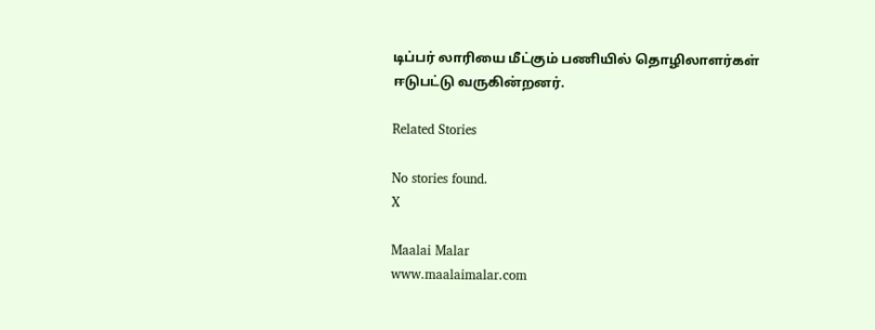டிப்பர் லாரியை மீட்கும் பணியில் தொழிலாளர்கள் ஈடுபட்டு வருகின்றனர்.

Related Stories

No stories found.
X

Maalai Malar
www.maalaimalar.com